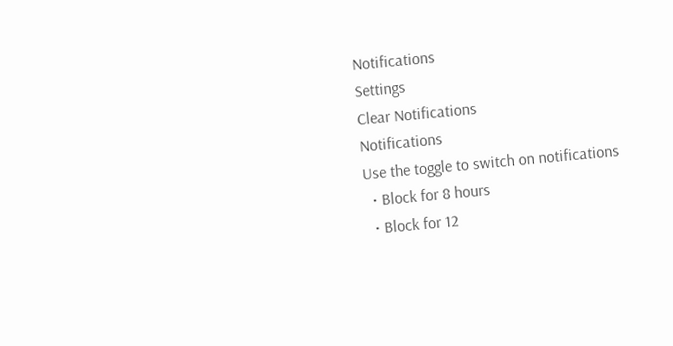Notifications
Settings
Clear Notifications
Notifications
Use the toggle to switch on notifications
  • Block for 8 hours
  • Block for 12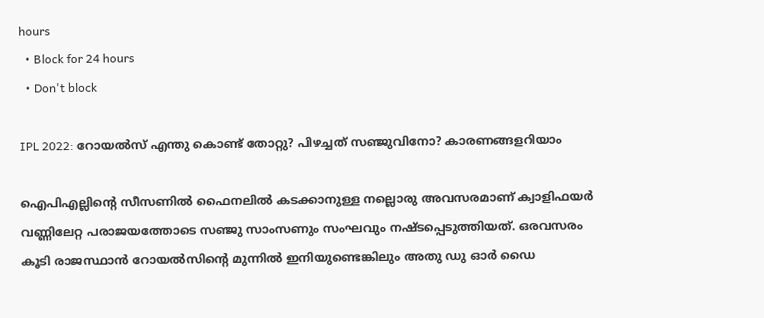hours
  • Block for 24 hours
  • Don't block

IPL 2022: റോയല്‍സ് എന്തു കൊണ്ട് തോറ്റു? പിഴച്ചത് സഞ്ജുവിനോ? കാരണങ്ങളറിയാം

ഐപിഎല്ലിന്റെ സീസണില്‍ ഫൈനലില്‍ കടക്കാനുള്ള നല്ലൊരു അവസരമാണ് ക്വാളിഫയര്‍ വണ്ണിലേറ്റ പരാജയത്തോടെ സഞ്ജു സാംസണും സംഘവും നഷ്ടപ്പെടുത്തിയത്. ഒരവസരം കൂടി രാജസ്ഥാന്‍ റോയല്‍സിന്റെ മുന്നില്‍ ഇനിയുണ്ടെങ്കിലും അതു ഡു ഓര്‍ ഡൈ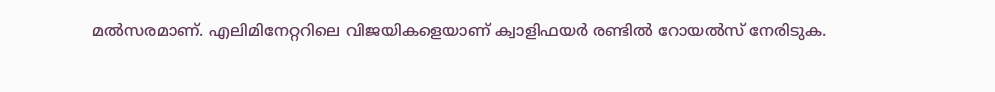മല്‍സരമാണ്. എലിമിനേറ്ററിലെ വിജയികളെയാണ് ക്വാളിഫയര്‍ രണ്ടില്‍ റോയല്‍സ് നേരിടുക.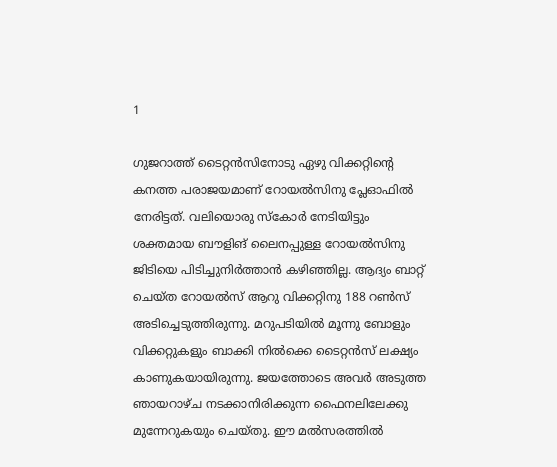1

ഗുജറാത്ത് ടൈറ്റന്‍സിനോടു ഏഴു വിക്കറ്റിന്റെ കനത്ത പരാജയമാണ് റോയല്‍സിനു പ്ലേഓഫില്‍ നേരിട്ടത്. വലിയൊരു സ്‌കോര്‍ നേടിയിട്ടും ശക്തമായ ബൗളിങ് ലൈനപ്പുള്ള റോയല്‍സിനു ജിടിയെ പിടിച്ചുനിര്‍ത്താന്‍ കഴിഞ്ഞില്ല. ആദ്യം ബാറ്റ് ചെയ്ത റോയല്‍സ് ആറു വിക്കറ്റിനു 188 റണ്‍സ് അടിച്ചെടുത്തിരുന്നു. മറുപടിയില്‍ മൂന്നു ബോളും വിക്കറ്റുകളും ബാക്കി നില്‍ക്കെ ടൈറ്റന്‍സ് ലക്ഷ്യം കാണുകയായിരുന്നു. ജയത്തോടെ അവര്‍ അടുത്ത ഞായറാഴ്ച നടക്കാനിരിക്കുന്ന ഫൈനലിലേക്കു മുന്നേറുകയും ചെയ്തു. ഈ മല്‍സരത്തില്‍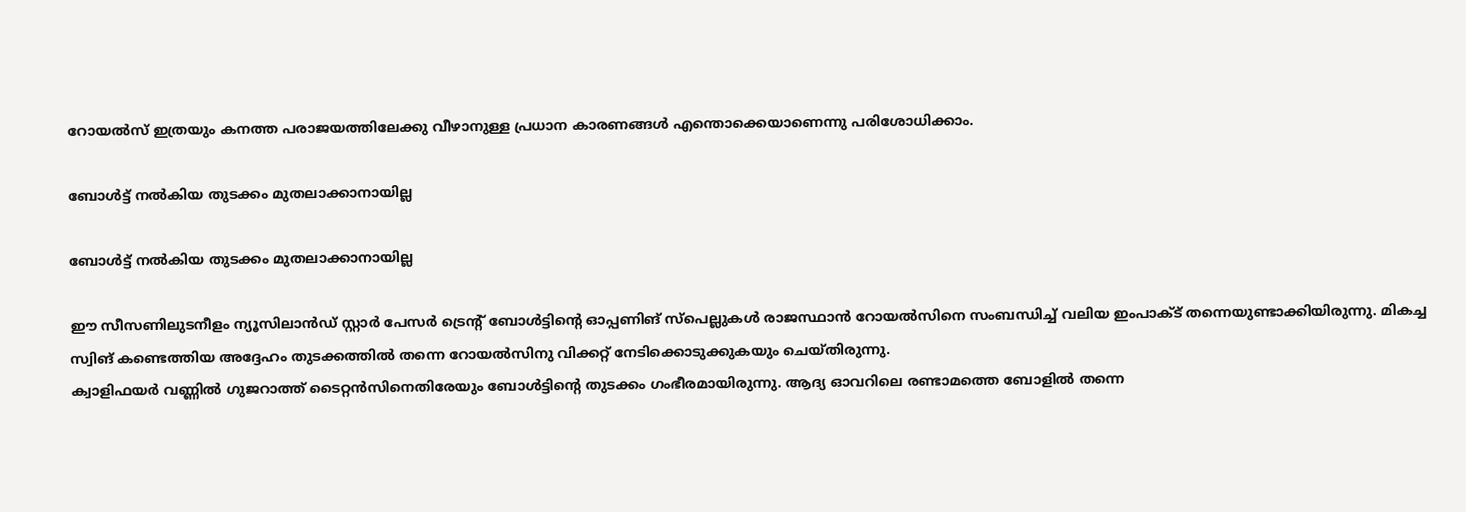റോയല്‍സ് ഇത്രയും കനത്ത പരാജയത്തിലേക്കു വീഴാനുള്ള പ്രധാന കാരണങ്ങള്‍ എന്തൊക്കെയാണെന്നു പരിശോധിക്കാം.

ബോള്‍ട്ട് നല്‍കിയ തുടക്കം മുതലാക്കാനായില്ല

ബോള്‍ട്ട് നല്‍കിയ തുടക്കം മുതലാക്കാനായില്ല

ഈ സീസണിലുടനീളം ന്യൂസിലാന്‍ഡ് സ്റ്റാര്‍ പേസര്‍ ട്രെന്റ് ബോള്‍ട്ടിന്റെ ഓപ്പണിങ് സ്‌പെല്ലുകള്‍ രാജസ്ഥാന്‍ റോയല്‍സിനെ സംബന്ധിച്ച് വലിയ ഇംപാക്ട് തന്നെയുണ്ടാക്കിയിരുന്നു. മികച്ച സ്വിങ് കണ്ടെത്തിയ അദ്ദേഹം തുടക്കത്തില്‍ തന്നെ റോയല്‍സിനു വിക്കറ്റ് നേടിക്കൊടുക്കുകയും ചെയ്തിരുന്നു.
ക്വാളിഫയര്‍ വണ്ണില്‍ ഗുജറാത്ത് ടൈറ്റന്‍സിനെതിരേയും ബോള്‍ട്ടിന്റെ തുടക്കം ഗംഭീരമായിരുന്നു. ആദ്യ ഓവറിലെ രണ്ടാമത്തെ ബോളില്‍ തന്നെ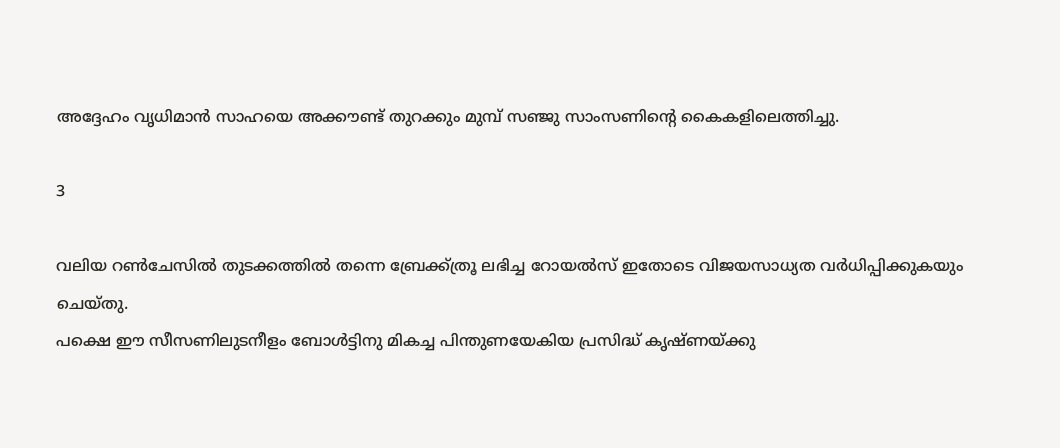അദ്ദേഹം വൃധിമാന്‍ സാഹയെ അക്കൗണ്ട് തുറക്കും മുമ്പ് സഞ്ജു സാംസണിന്റെ കൈകളിലെത്തിച്ചു.

3

വലിയ റണ്‍ചേസില്‍ തുടക്കത്തില്‍ തന്നെ ബ്രേക്ക്ത്രൂ ലഭിച്ച റോയല്‍സ് ഇതോടെ വിജയസാധ്യത വര്‍ധിപ്പിക്കുകയും ചെയ്തു.
പക്ഷെ ഈ സീസണിലുടനീളം ബോള്‍ട്ടിനു മികച്ച പിന്തുണയേകിയ പ്രസിദ്ധ് കൃഷ്ണയ്ക്കു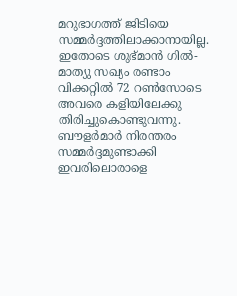മറുഭാഗത്ത് ജിടിയെ സമ്മര്‍ദ്ദത്തിലാക്കാനായില്ല. ഇതോടെ ശുഭ്മാന്‍ ഗില്‍- മാത്യു സഖ്യം രണ്ടാം വിക്കറ്റില്‍ 72 റണ്‍സോടെ അവരെ കളിയിലേക്കു തിരിച്ചുകൊണ്ടുവന്നു. ബൗളര്‍മാര്‍ നിരന്തരം സമ്മര്‍ദ്ദമുണ്ടാക്കി ഇവരിലൊരാളെ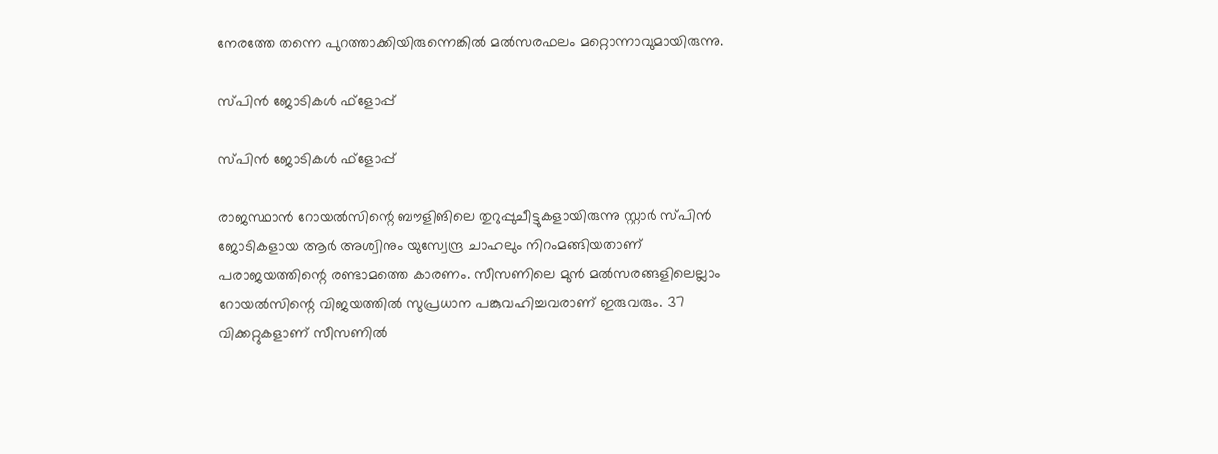നേരത്തേ തന്നെ പുറത്താക്കിയിരുന്നെങ്കില്‍ മല്‍സരഫലം മറ്റൊന്നാവുമായിരുന്നു.

സ്പിന്‍ ജോടികള്‍ ഫ്‌ളോപ്പ്

സ്പിന്‍ ജോടികള്‍ ഫ്‌ളോപ്പ്

രാജസ്ഥാന്‍ റോയല്‍സിന്റെ ബൗളിങിലെ തുറുപ്പുചീട്ടുകളായിരുന്നു സ്റ്റാര്‍ സ്പിന്‍ ജോടികളായ ആര്‍ അശ്വിനും യുസ്വേന്ദ്ര ചാഹലും നിറംമങ്ങിയതാണ് പരാജയത്തിന്റെ രണ്ടാമത്തെ കാരണം. സീസണിലെ മുന്‍ മല്‍സരങ്ങളിലെല്ലാം റോയല്‍സിന്റെ വിജയത്തില്‍ സുപ്രധാന പങ്കുവഹിച്ചവരാണ് ഇരുവരും. 37 വിക്കറ്റുകളാണ് സീസണില്‍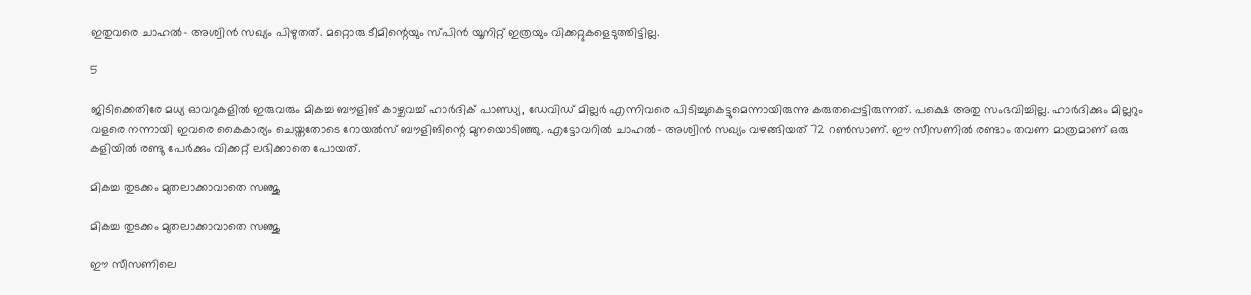ഇതുവരെ ചാഹല്‍- അശ്വിന്‍ സഖ്യം പിഴുതത്. മറ്റൊരു ടീമിന്റെയും സ്പിന്‍ യൂനിറ്റ് ഇത്രയും വിക്കറ്റുകളെടുത്തിട്ടില്ല.

5

ജിടിക്കെതിരേ മധ്യ ഓവറുകളില്‍ ഇരുവരും മികച്ച ബൗളിങ് കാഴ്ചവച്ച് ഹാര്‍ദിക് പാണ്ഡ്യ, ഡേവിഡ് മില്ലര്‍ എന്നിവരെ പിടിച്ചുകെട്ടുമെന്നായിരുന്നു കരുതപ്പെട്ടിരുന്നത്. പക്ഷെ അതു സംഭവിച്ചില്ല. ഹാര്‍ദിക്കും മില്ലറും വളരെ നന്നായി ഇവരെ കൈകാര്യം ചെയ്തതോടെ റോയല്‍സ് ബൗളിങിന്റെ മുനയൊടിഞ്ഞു. എട്ടോവറില്‍ ചാഹല്‍- അശ്വിന്‍ സഖ്യം വഴങ്ങിയത് 72 റണ്‍സാണ്. ഈ സീസണില്‍ രണ്ടാം തവണ മാത്രമാണ് ഒരു കളിയില്‍ രണ്ടു പേര്‍ക്കും വിക്കറ്റ് ലഭിക്കാതെ പോയത്.

മികച്ച തുടക്കം മുതലാക്കാവാതെ സഞ്ജു

മികച്ച തുടക്കം മുതലാക്കാവാതെ സഞ്ജു

ഈ സീസണിലെ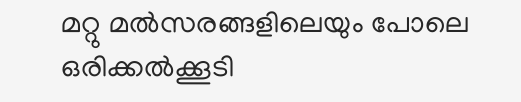മറ്റു മല്‍സരങ്ങളിലെയും പോലെ ഒരിക്കല്‍ക്കൂടി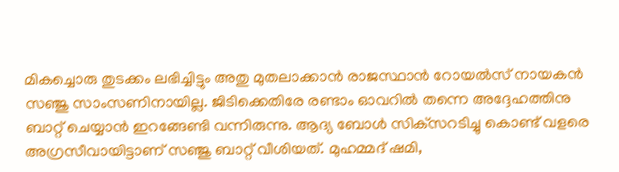മികച്ചൊരു തുടക്കം ലഭിച്ചിട്ടും അതു മുതലാക്കാന്‍ രാജസ്ഥാന്‍ റോയല്‍സ് നായകന്‍ സഞ്ജു സാംസണിനായില്ല. ജിടിക്കെതിരേ രണ്ടാം ഓവറില്‍ തന്നെ അദ്ദേഹത്തിനു ബാറ്റ് ചെയ്യാന്‍ ഇറങ്ങേണ്ടി വന്നിരുന്നു. ആദ്യ ബോള്‍ സിക്‌സറടിച്ചു കൊണ്ട് വളരെ അഗ്രസീവായിട്ടാണ് സഞ്ജു ബാറ്റ് വീശിയത്. മുഹമ്മദ് ഷമി,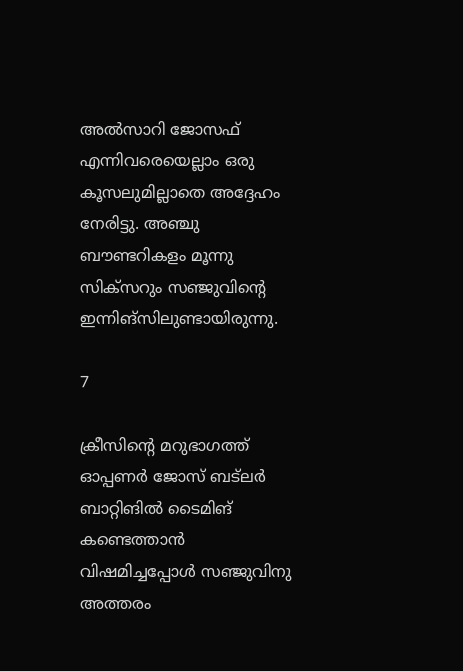അല്‍സാറി ജോസഫ് എന്നിവരെയെല്ലാം ഒരു കൂസലുമില്ലാതെ അദ്ദേഹം നേരിട്ടു. അഞ്ചു ബൗണ്ടറികളം മൂന്നു സിക്‌സറും സഞ്ജുവിന്റെ ഇന്നിങ്‌സിലുണ്ടായിരുന്നു.

7

ക്രീസിന്റെ മറുഭാഗത്ത് ഓപ്പണര്‍ ജോസ് ബട്‌ലര്‍ ബാറ്റിങില്‍ ടൈമിങ് കണ്ടെത്താന്‍ വിഷമിച്ചപ്പോള്‍ സഞ്ജുവിനു അത്തരം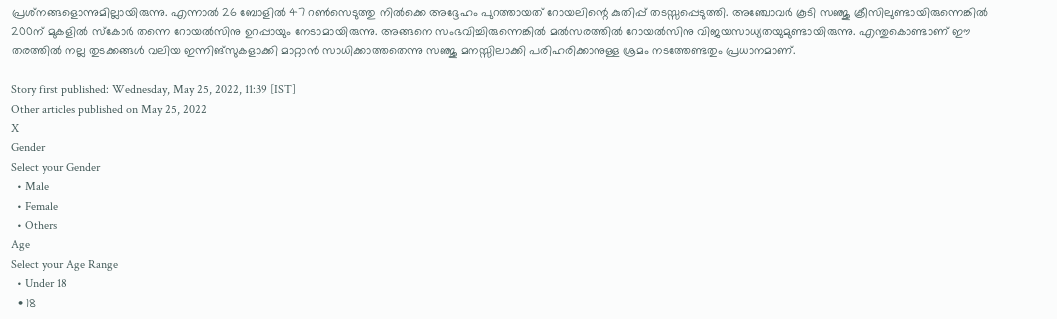പ്രശ്‌നങ്ങളൊന്നുമില്ലായിരുന്നു. എന്നാല്‍ 26 ബോളില്‍ 47 റണ്‍സെടുത്തു നില്‍ക്കെ അദ്ദേഹം പുറത്തായത് റോയലിന്റെ കുതിപ്പ് തടസ്സപ്പെടുത്തി. അഞ്ചോവര്‍ കൂടി സഞ്ജു ക്രീസിലുണ്ടായിരുന്നെങ്കില്‍ 200ന് മുകളില്‍ സ്‌കോര്‍ തന്നെ റോയല്‍സിനു ഉറപ്പായും നേടാമായിരുന്നു. അങ്ങനെ സംഭവിച്ചിരുന്നെങ്കില്‍ മല്‍സരത്തില്‍ റോയല്‍സിനു വിജയസാധ്യതയുമുണ്ടായിരുന്നു. എന്തുകൊണ്ടാണ് ഈ തരത്തില്‍ നല്ല തുടക്കങ്ങള്‍ വലിയ ഇന്നിങ്‌സുകളാക്കി മാറ്റാന്‍ സാധിക്കാത്തതെന്നു സഞ്ജു മനസ്സിലാക്കി പരിഹരിക്കാനുള്ള ശ്രമം നടത്തേണ്ടതും പ്രധാനമാണ്.

Story first published: Wednesday, May 25, 2022, 11:39 [IST]
Other articles published on May 25, 2022
X
Gender
Select your Gender
  • Male
  • Female
  • Others
Age
Select your Age Range
  • Under 18
  • 18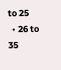to 25
  • 26 to 35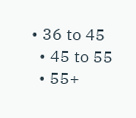• 36 to 45
  • 45 to 55
  • 55+